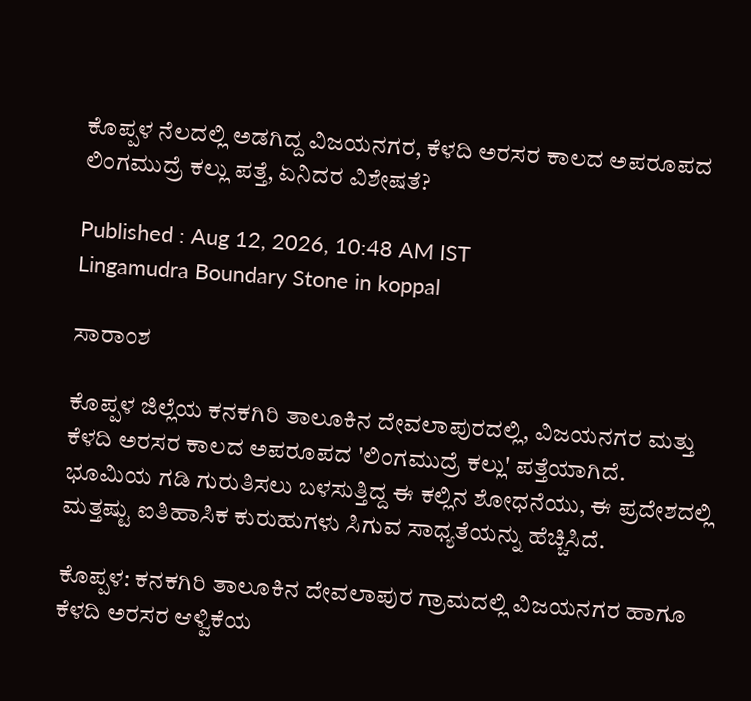ಕೊಪ್ಪಳ ನೆಲದಲ್ಲಿ ಅಡಗಿದ್ದ ವಿಜಯನಗರ, ಕೆಳದಿ ಅರಸರ ಕಾಲದ ಅಪರೂಪದ ಲಿಂಗಮುದ್ರೆ ಕಲ್ಲು ಪತ್ತೆ, ಏನಿದರ ವಿಶೇಷತೆ?

Published : Aug 12, 2026, 10:48 AM IST
Lingamudra Boundary Stone in koppal

ಸಾರಾಂಶ

ಕೊಪ್ಪಳ ಜಿಲ್ಲೆಯ ಕನಕಗಿರಿ ತಾಲೂಕಿನ ದೇವಲಾಪುರದಲ್ಲಿ, ವಿಜಯನಗರ ಮತ್ತು ಕೆಳದಿ ಅರಸರ ಕಾಲದ ಅಪರೂಪದ 'ಲಿಂಗಮುದ್ರೆ ಕಲ್ಲು' ಪತ್ತೆಯಾಗಿದೆ. ಭೂಮಿಯ ಗಡಿ ಗುರುತಿಸಲು ಬಳಸುತ್ತಿದ್ದ ಈ ಕಲ್ಲಿನ ಶೋಧನೆಯು, ಈ ಪ್ರದೇಶದಲ್ಲಿ ಮತ್ತಷ್ಟು ಐತಿಹಾಸಿಕ ಕುರುಹುಗಳು ಸಿಗುವ ಸಾಧ್ಯತೆಯನ್ನು ಹೆಚ್ಚಿಸಿದೆ.

ಕೊಪ್ಪಳ: ಕನಕಗಿರಿ ತಾಲೂಕಿನ ದೇವಲಾಪುರ ಗ್ರಾಮದಲ್ಲಿ ವಿಜಯನಗರ ಹಾಗೂ ಕೆಳದಿ ಅರಸರ ಆಳ್ವಿಕೆಯ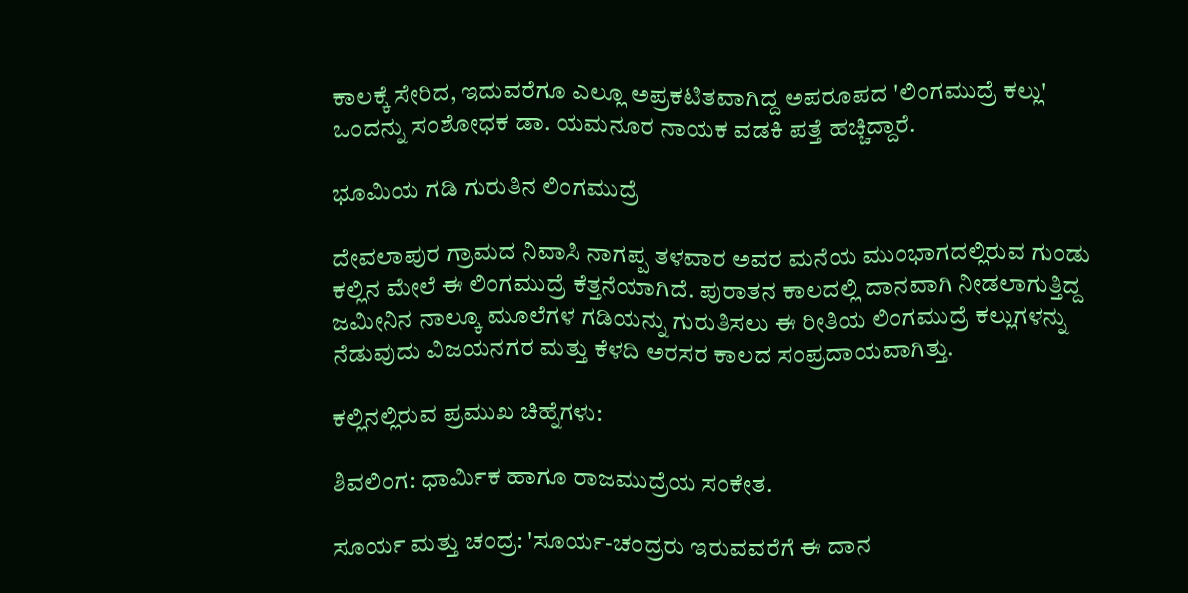ಕಾಲಕ್ಕೆ ಸೇರಿದ, ಇದುವರೆಗೂ ಎಲ್ಲೂ ಅಪ್ರಕಟಿತವಾಗಿದ್ದ ಅಪರೂಪದ 'ಲಿಂಗಮುದ್ರೆ ಕಲ್ಲು' ಒಂದನ್ನು ಸಂಶೋಧಕ ಡಾ. ಯಮನೂರ ನಾಯಕ ವಡಕಿ ಪತ್ತೆ ಹಚ್ಚಿದ್ದಾರೆ.

ಭೂಮಿಯ ಗಡಿ ಗುರುತಿನ ಲಿಂಗಮುದ್ರೆ

ದೇವಲಾಪುರ ಗ್ರಾಮದ ನಿವಾಸಿ ನಾಗಪ್ಪ ತಳವಾರ ಅವರ ಮನೆಯ ಮುಂಭಾಗದಲ್ಲಿರುವ ಗುಂಡು ಕಲ್ಲಿನ ಮೇಲೆ ಈ ಲಿಂಗಮುದ್ರೆ ಕೆತ್ತನೆಯಾಗಿದೆ. ಪುರಾತನ ಕಾಲದಲ್ಲಿ ದಾನವಾಗಿ ನೀಡಲಾಗುತ್ತಿದ್ದ ಜಮೀನಿನ ನಾಲ್ಕೂ ಮೂಲೆಗಳ ಗಡಿಯನ್ನು ಗುರುತಿಸಲು ಈ ರೀತಿಯ ಲಿಂಗಮುದ್ರೆ ಕಲ್ಲುಗಳನ್ನು ನೆಡುವುದು ವಿಜಯನಗರ ಮತ್ತು ಕೆಳದಿ ಅರಸರ ಕಾಲದ ಸಂಪ್ರದಾಯವಾಗಿತ್ತು.

ಕಲ್ಲಿನಲ್ಲಿರುವ ಪ್ರಮುಖ ಚಿಹ್ನೆಗಳು:

ಶಿವಲಿಂಗ: ಧಾರ್ಮಿಕ ಹಾಗೂ ರಾಜಮುದ್ರೆಯ ಸಂಕೇತ.

ಸೂರ್ಯ ಮತ್ತು ಚಂದ್ರ: 'ಸೂರ್ಯ-ಚಂದ್ರರು ಇರುವವರೆಗೆ ಈ ದಾನ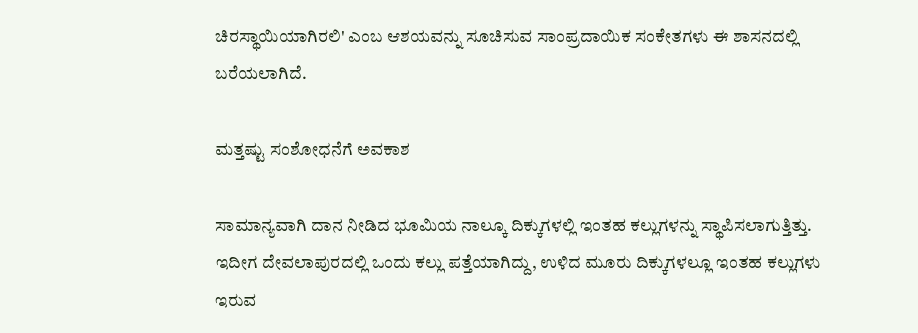ಚಿರಸ್ಥಾಯಿಯಾಗಿರಲಿ' ಎಂಬ ಆಶಯವನ್ನು ಸೂಚಿಸುವ ಸಾಂಪ್ರದಾಯಿಕ ಸಂಕೇತಗಳು ಈ ಶಾಸನದಲ್ಲಿ ಬರೆಯಲಾಗಿದೆ.

ಮತ್ತಷ್ಟು ಸಂಶೋಧನೆಗೆ ಅವಕಾಶ

ಸಾಮಾನ್ಯವಾಗಿ ದಾನ ನೀಡಿದ ಭೂಮಿಯ ನಾಲ್ಕೂ ದಿಕ್ಕುಗಳಲ್ಲಿ ಇಂತಹ ಕಲ್ಲುಗಳನ್ನು ಸ್ಥಾಪಿಸಲಾಗುತ್ತಿತ್ತು. ಇದೀಗ ದೇವಲಾಪುರದಲ್ಲಿ ಒಂದು ಕಲ್ಲು ಪತ್ತೆಯಾಗಿದ್ದು, ಉಳಿದ ಮೂರು ದಿಕ್ಕುಗಳಲ್ಲೂ ಇಂತಹ ಕಲ್ಲುಗಳು ಇರುವ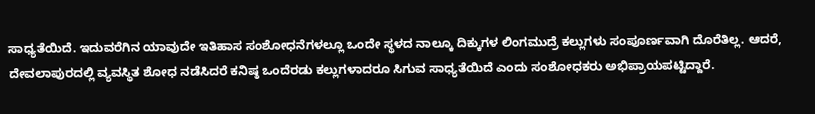ಸಾಧ್ಯತೆಯಿದೆ. ಇದುವರೆಗಿನ ಯಾವುದೇ ಇತಿಹಾಸ ಸಂಶೋಧನೆಗಳಲ್ಲೂ ಒಂದೇ ಸ್ಥಳದ ನಾಲ್ಕೂ ದಿಕ್ಕುಗಳ ಲಿಂಗಮುದ್ರೆ ಕಲ್ಲುಗಳು ಸಂಪೂರ್ಣವಾಗಿ ದೊರೆತಿಲ್ಲ. ಆದರೆ, ದೇವಲಾಪುರದಲ್ಲಿ ವ್ಯವಸ್ಥಿತ ಶೋಧ ನಡೆಸಿದರೆ ಕನಿಷ್ಠ ಒಂದೆರಡು ಕಲ್ಲುಗಳಾದರೂ ಸಿಗುವ ಸಾಧ್ಯತೆಯಿದೆ ಎಂದು ಸಂಶೋಧಕರು ಅಭಿಪ್ರಾಯಪಟ್ಟಿದ್ದಾರೆ.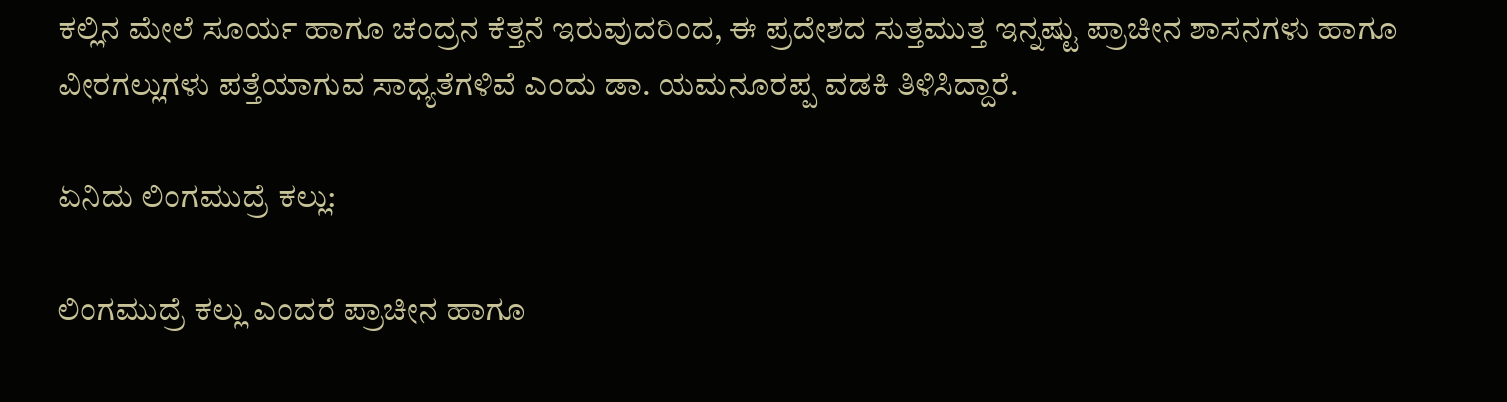ಕಲ್ಲಿನ ಮೇಲೆ ಸೂರ್ಯ ಹಾಗೂ ಚಂದ್ರನ ಕೆತ್ತನೆ ಇರುವುದರಿಂದ, ಈ ಪ್ರದೇಶದ ಸುತ್ತಮುತ್ತ ಇನ್ನಷ್ಟು ಪ್ರಾಚೀನ ಶಾಸನಗಳು ಹಾಗೂ ವೀರಗಲ್ಲುಗಳು ಪತ್ತೆಯಾಗುವ ಸಾಧ್ಯತೆಗಳಿವೆ ಎಂದು ಡಾ. ಯಮನೂರಪ್ಪ ವಡಕಿ ತಿಳಿಸಿದ್ದಾರೆ.

ಏನಿದು ಲಿಂಗಮುದ್ರೆ ಕಲ್ಲು:

ಲಿಂಗಮುದ್ರೆ ಕಲ್ಲು ಎಂದರೆ ಪ್ರಾಚೀನ ಹಾಗೂ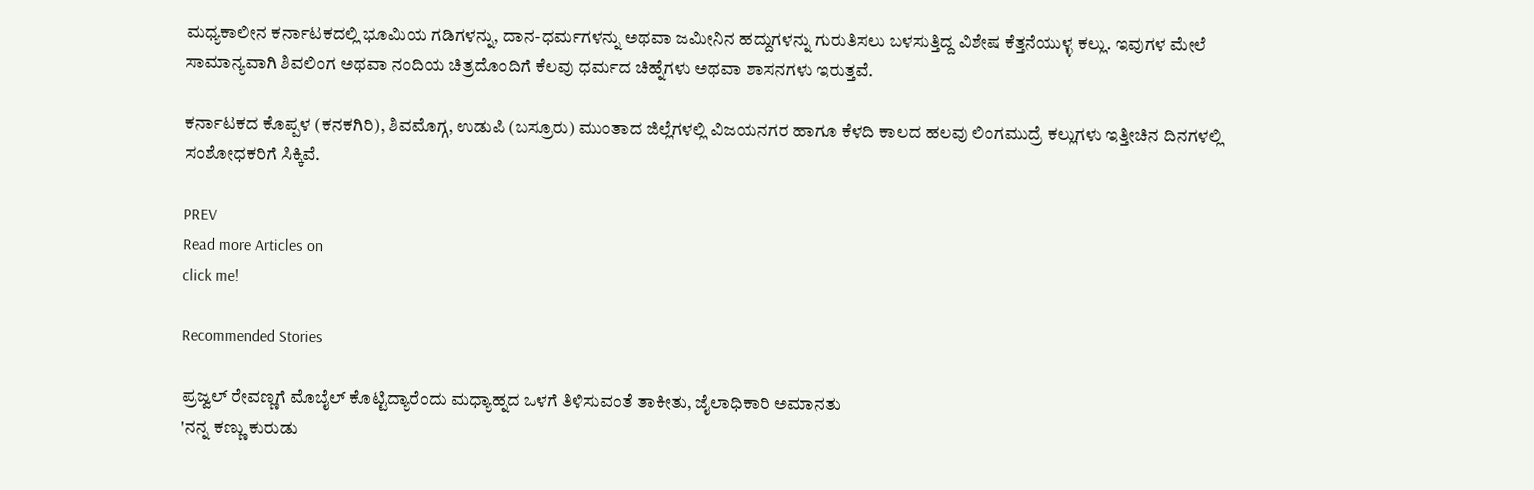ಮಧ್ಯಕಾಲೀನ ಕರ್ನಾಟಕದಲ್ಲಿ ಭೂಮಿಯ ಗಡಿಗಳನ್ನು, ದಾನ-ಧರ್ಮಗಳನ್ನು ಅಥವಾ ಜಮೀನಿನ ಹದ್ದುಗಳನ್ನು ಗುರುತಿಸಲು ಬಳಸುತ್ತಿದ್ದ ವಿಶೇಷ ಕೆತ್ತನೆಯುಳ್ಳ ಕಲ್ಲು. ಇವುಗಳ ಮೇಲೆ ಸಾಮಾನ್ಯವಾಗಿ ಶಿವಲಿಂಗ ಅಥವಾ ನಂದಿಯ ಚಿತ್ರದೊಂದಿಗೆ ಕೆಲವು ಧರ್ಮದ ಚಿಹ್ನೆಗಳು ಅಥವಾ ಶಾಸನಗಳು ಇರುತ್ತವೆ.

ಕರ್ನಾಟಕದ ಕೊಪ್ಪಳ (ಕನಕಗಿರಿ), ಶಿವಮೊಗ್ಗ, ಉಡುಪಿ (ಬಸ್ರೂರು) ಮುಂತಾದ ಜಿಲ್ಲೆಗಳಲ್ಲಿ ವಿಜಯನಗರ ಹಾಗೂ ಕೆಳದಿ ಕಾಲದ ಹಲವು ಲಿಂಗಮುದ್ರೆ ಕಲ್ಲುಗಳು ಇತ್ತೀಚಿನ ದಿನಗಳಲ್ಲಿ ಸಂಶೋಧಕರಿಗೆ ಸಿಕ್ಕಿವೆ.

PREV
Read more Articles on
click me!

Recommended Stories

ಪ್ರಜ್ವಲ್ ರೇವಣ್ಣಗೆ ಮೊಬೈಲ್ ಕೊಟ್ಟಿದ್ಯಾರೆಂದು ಮಧ್ಯಾಹ್ನದ ಒಳಗೆ ತಿಳಿಸುವಂತೆ ತಾಕೀತು, ಜೈಲಾಧಿಕಾರಿ ಅಮಾನತು
'ನನ್ನ ಕಣ್ಣು ಕುರುಡು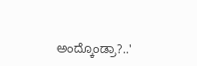ಅಂದ್ಕೊಂಡ್ರಾ?..'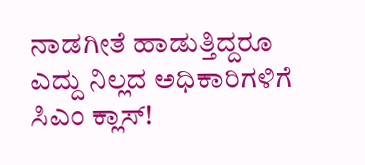ನಾಡಗೀತೆ ಹಾಡುತ್ತಿದ್ದರೂ ಎದ್ದು ನಿಲ್ಲದ ಅಧಿಕಾರಿಗಳಿಗೆ ಸಿಎಂ ಕ್ಲಾಸ್!